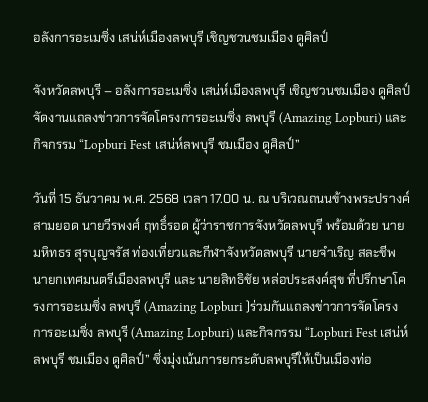อลังการอะเมซิ่ง เสน่ห์เมืองลพบุรี เชิญชวนชมเมือง ดูศิลป์

จังหวัดลพบุรี – อลังการอะเมซิ่ง เสน่ห์เมืองลพบุรี เชิญชวนชมเมือง ดูศิลป์ จัดงานแถลงข่าวการจัดโครงการอะเมซิ่ง ลพบุรี (Amazing Lopburi) และกิจกรรม “Lopburi Fest เสน่ห์ลพบุรี ชมเมือง ดูศิลป์”

วันที่ 15 ธันวาคม พ.ศ. 2568 เวลา 17.00 น. ณ บริเวณถนนข้างพระปรางค์สามยอด นายวีรพงศ์ ฤทธิ์รอด ผู้ว่าราชการจังหวัดลพบุรี พร้อมด้วย นายมหิทธร สุรบุญจรัส ท่องเที่ยวและกีฬาจังหวัดลพบุรี นายจำเริญ สละชีพ นายกเทศมนตรีเมืองลพบุรี และ นายสิทธิชัย หล่อประสงค์สุข ที่ปรึกษาโครงการอะเมซิ่ง ลพบุรี (Amazing Lopburi )ร่วมกันแถลงข่าวการจัดโครงการอะเมซิ่ง ลพบุรี (Amazing Lopburi) และกิจกรรม “Lopburi Fest เสน่ห์ลพบุรี ชมเมือง ดูศิลป์” ซึ่งมุ่งเน้นการยกระดับลพบุรีให้เป็นเมืองท่อ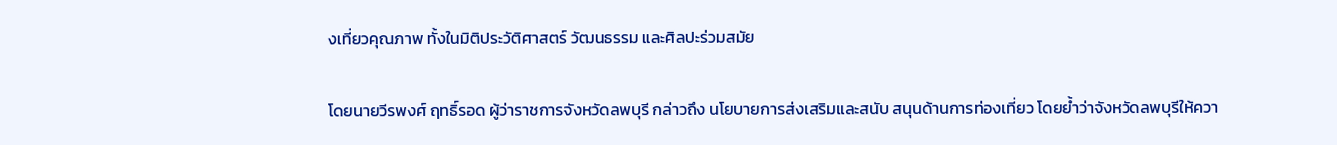งเที่ยวคุณภาพ ทั้งในมิติประวัติศาสตร์ วัฒนธรรม และศิลปะร่วมสมัย

โดยนายวีรพงศ์ ฤทธิ์รอด ผู้ว่าราชการจังหวัดลพบุรี กล่าวถึง นโยบายการส่งเสริมและสนับ สนุนด้านการท่องเที่ยว โดยย้ำว่าจังหวัดลพบุรีให้ควา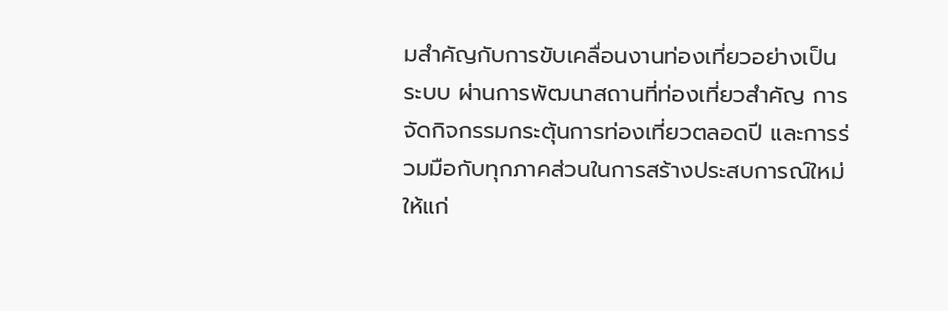มสำคัญกับการขับเคลื่อนงานท่องเที่ยวอย่างเป็นระบบ ผ่านการพัฒนาสถานที่ท่องเที่ยวสำคัญ การจัดกิจกรรมกระตุ้นการท่องเที่ยวตลอดปี และการร่วมมือกับทุกภาคส่วนในการสร้างประสบการณ์ใหม่ให้แก่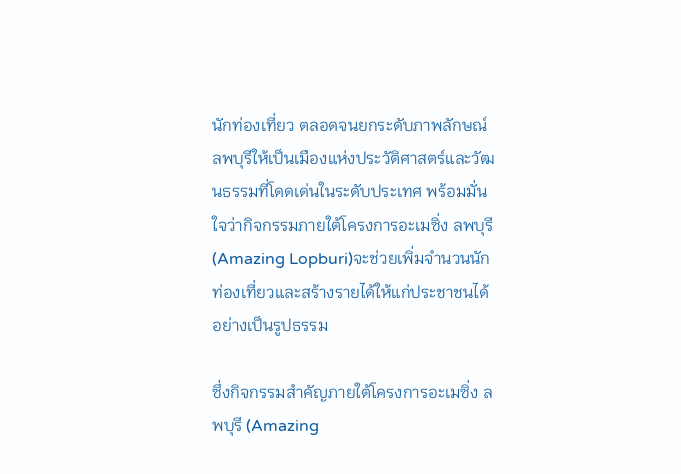นักท่องเที่ยว ตลอดจนยกระดับภาพลักษณ์ลพบุรีให้เป็นเมืองแห่งประวัติศาสตร์และวัฒนธรรมที่โดดเด่นในระดับประเทศ พร้อมมั่นใจว่ากิจกรรมภายใต้โครงการอะเมซิ่ง ลพบุรี (Amazing Lopburi)จะช่วยเพิ่มจำนวนนักท่องเที่ยวและสร้างรายได้ให้แก่ประชาชนได้อย่างเป็นรูปธรรม

ซึ่งกิจกรรมสำคัญภายใต้โครงการอะเมซิ่ง ลพบุรี (Amazing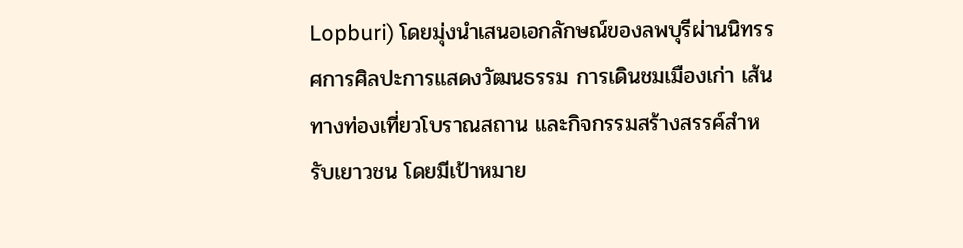Lopburi) โดยมุ่งนำเสนอเอกลักษณ์ของลพบุรีผ่านนิทรรศการศิลปะการแสดงวัฒนธรรม การเดินชมเมืองเก่า เส้นทางท่องเที่ยวโบราณสถาน และกิจกรรมสร้างสรรค์สำหรับเยาวชน โดยมีเป้าหมาย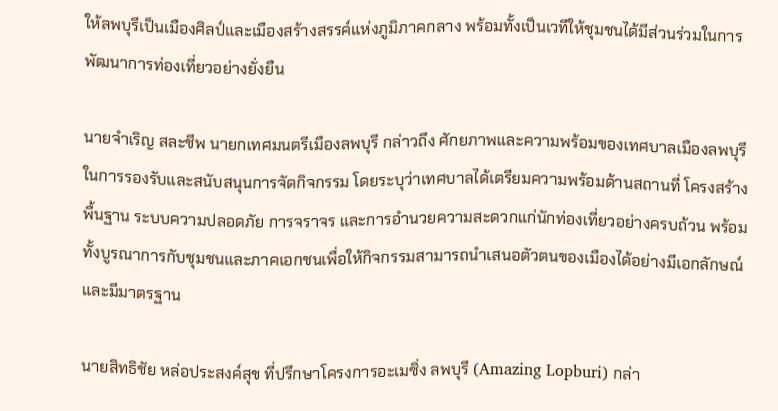ให้ลพบุรีเป็นเมืองศิลป์และเมืองสร้างสรรค์แห่งภูมิภาคกลาง พร้อมทั้งเป็นเวทีให้ชุมชนได้มีส่วนร่วมในการพัฒนาการท่องเที่ยวอย่างยั่งยืน

นายจำเริญ สละชีพ นายกเทศมนตรีเมืองลพบุรี กล่าวถึง ศักยภาพและความพร้อมของเทศบาลเมืองลพบุรีในการรองรับและสนับสนุนการจัดกิจกรรม โดยระบุว่าเทศบาลได้เตรียมความพร้อมด้านสถานที่ โครงสร้างพื้นฐาน ระบบความปลอดภัย การจราจร และการอำนวยความสะดวกแก่นักท่องเที่ยวอย่างครบถ้วน พร้อมทั้งบูรณาการกับชุมชนและภาคเอกชนเพื่อให้กิจกรรมสามารถนำเสนอตัวตนของเมืองได้อย่างมีเอกลักษณ์และมีมาตรฐาน

นายสิทธิชัย หล่อประสงค์สุข ที่ปรึกษาโครงการอะเมซิ่ง ลพบุรี (Amazing Lopburi) กล่า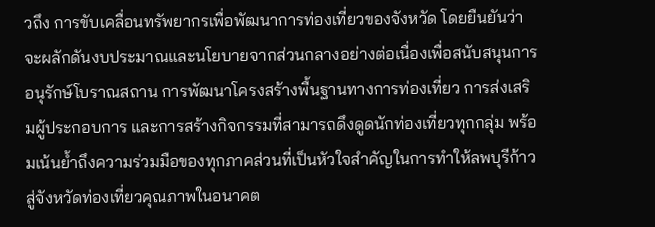วถึง การขับเคลื่อนทรัพยากรเพื่อพัฒนาการท่องเที่ยวของจังหวัด โดยยืนยันว่าจะผลักดันงบประมาณและนโยบายจากส่วนกลางอย่างต่อเนื่องเพื่อสนับสนุนการอนุรักษ์โบราณสถาน การพัฒนาโครงสร้างพื้นฐานทางการท่องเที่ยว การส่งเสริมผู้ประกอบการ และการสร้างกิจกรรมที่สามารถดึงดูดนักท่องเที่ยวทุกกลุ่ม พร้อมเน้นย้ำถึงความร่วมมือของทุกภาคส่วนที่เป็นหัวใจสำคัญในการทำให้ลพบุรีก้าวสู่จังหวัดท่องเที่ยวคุณภาพในอนาคต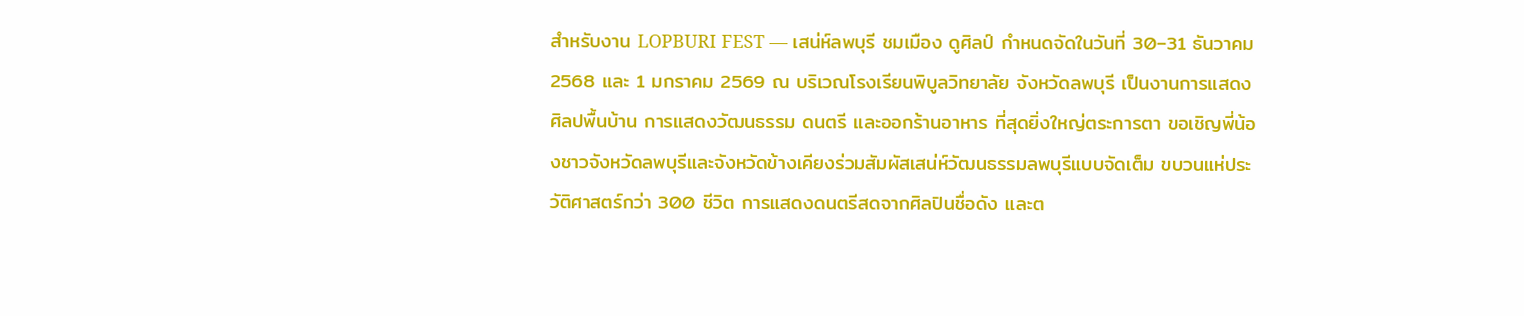สำหรับงาน LOPBURI FEST — เสน่ห์ลพบุรี ชมเมือง ดูศิลป์ กำหนดจัดในวันที่ 30–31 ธันวาคม 2568 และ 1 มกราคม 2569 ณ บริเวณโรงเรียนพิบูลวิทยาลัย จังหวัดลพบุรี เป็นงานการแสดงศิลปพื้นบ้าน การแสดงวัฒนธรรม ดนตรี และออกร้านอาหาร ที่สุดยิ่งใหญ่ตระการตา ขอเชิญพี่น้องชาวจังหวัดลพบุรีและจังหวัดข้างเคียงร่วมสัมผัสเสน่ห์วัฒนธรรมลพบุรีแบบจัดเต็ม ขบวนแห่ประวัติศาสตร์กว่า 300 ชีวิต การแสดงดนตรีสดจากศิลปินชื่อดัง และต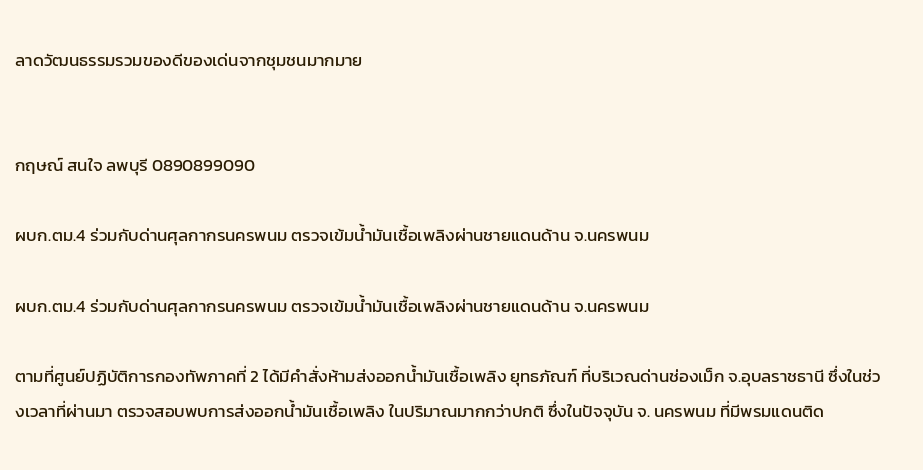ลาดวัฒนธรรมรวมของดีของเด่นจากชุมชนมากมาย


กฤษณ์ สนใจ ลพบุรี 0890899090

ผบก.ตม.4 ร่วมกับด่านศุลกากรนครพนม ตรวจเข้มน้ำมันเชื้อเพลิงผ่านชายแดนด้าน จ.นครพนม

ผบก.ตม.4 ร่วมกับด่านศุลกากรนครพนม ตรวจเข้มน้ำมันเชื้อเพลิงผ่านชายแดนด้าน จ.นครพนม

ตามที่ศูนย์ปฏิบัติการกองทัพภาคที่ 2 ได้มีคำสั่งห้ามส่งออกน้ำมันเชื้อเพลิง ยุทธภัณฑ์ ที่บริเวณด่านช่องเม็ก จ.อุบลราชธานี ซึ่งในช่วงเวลาที่ผ่านมา ตรวจสอบพบการส่งออกน้ำมันเชื้อเพลิง ในปริมาณมากกว่าปกติ ซึ่งในปัจจุบัน จ. นครพนม ที่มีพรมแดนติด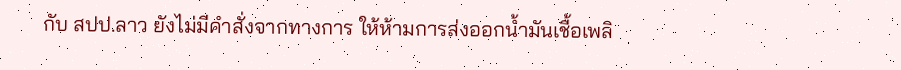กับ สปป.ลาว ยังไม่มีคำสั่งจากทางการ ให้ห้ามการส่งออกน้ำมันเชื้อเพลิ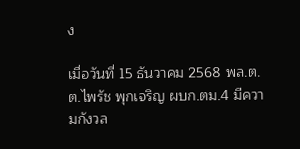ง

เมื่อวันที่ 15 ธันวาคม 2568 พล.ต.ต.ไพรัช พุกเจริญ ผบก.ตม.4 มีความกังวล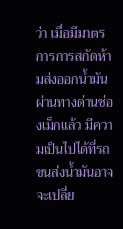ว่า เมื่อมีมาตร การการสกัดห้ามส่งออกน้ำมันผ่านทางด่านช่องเม็กแล้ว มีความเป็นไปได้ที่รถขนส่งน้ำมันอาจจะเปลี่ย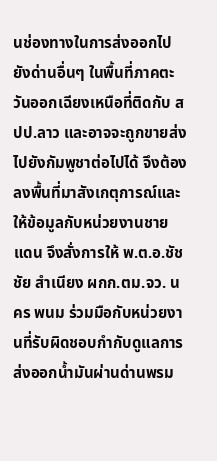นช่องทางในการส่งออกไปยังด่านอื่นๆ ในพื้นที่ภาคตะวันออกเฉียงเหนือที่ติดกับ สปป.ลาว และอาจจะถูกขายส่งไปยังกัมพูชาต่อไปได้ จึงต้องลงพื้นที่มาสังเกตุการณ์และให้ข้อมูลกับหน่วยงานชายแดน จึงสั่งการให้ พ.ต.อ.ชัชชัย สำเนียง ผกก.ตม.จว. นคร พนม ร่วมมือกับหน่วยงานที่รับผิดชอบกำกับดูแลการส่งออกน้ำมันผ่านด่านพรม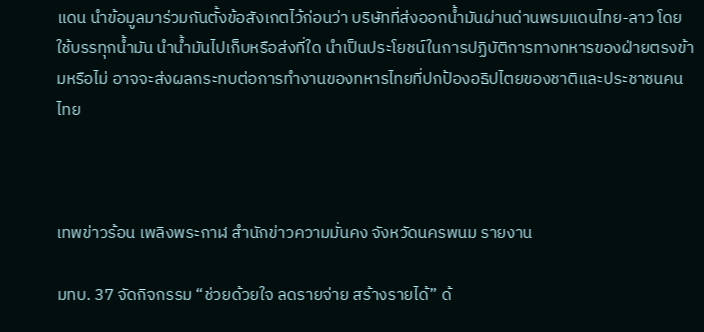แดน นำข้อมูลมาร่วมกันตั้งข้อสังเกตไว้ก่อนว่า บริษัทที่ส่งออกน้ำมันผ่านด่านพรมแดนไทย-ลาว โดยใช้บรรทุกน้ำมัน นำน้ำมันไปเก็บหรือส่งที่ใด นำเป็นประโยชน์ในการปฏิบัติการทางทหารของฝ่ายตรงข้ามหรือไม่ อาจจะส่งผลกระทบต่อการทำงานของทหารไทยที่ปกป้องอธิปไตยของชาติและประชาชนคนไทย



เทพข่าวร้อน เพลิงพระกาฬ สำนักข่าวความมั่นคง จังหวัดนครพนม รายงาน

มทบ. 37 จัดกิจกรรม “ช่วยด้วยใจ ลดรายจ่าย สร้างรายได้” ด้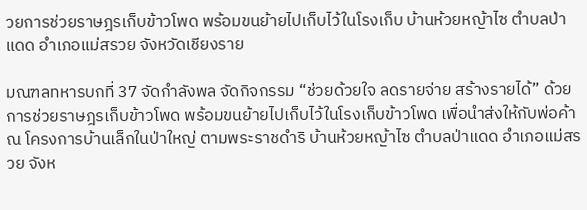วยการช่วยราษฎรเก็บข้าวโพด พร้อมขนย้ายไปเก็บไว้ในโรงเก็บ บ้านห้วยหญ้าไซ ตำบลป่าแดด อำเภอแม่สรวย จังหวัดเชียงราย

มณฑลทหารบกที่ 37 จัดกำลังพล จัดกิจกรรม “ช่วยด้วยใจ ลดรายจ่าย สร้างรายได้” ด้วยการช่วยราษฎรเก็บข้าวโพด พร้อมขนย้ายไปเก็บไว้ในโรงเก็บข้าวโพด เพื่อนำส่งให้กับพ่อค้า ณ โครงการบ้านเล็กในป่าใหญ่ ตามพระราชดำริ บ้านห้วยหญ้าไซ ตำบลป่าแดด อำเภอแม่สรวย จังห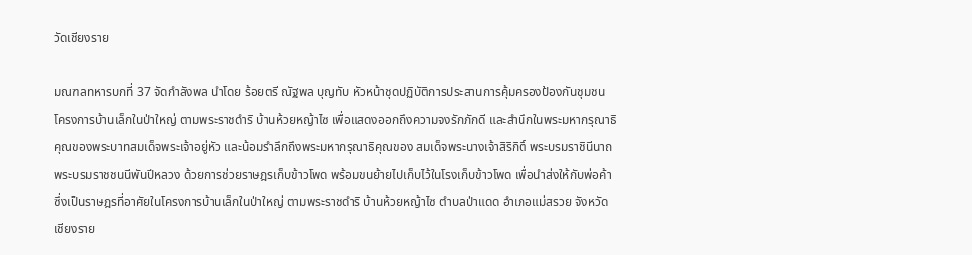วัดเชียงราย

มณฑลทหารบกที่ 37 จัดกำลังพล นำโดย ร้อยตรี ณัฐพล บุญทับ หัวหน้าชุดปฏิบัติการประสานการคุ้มครองป้องกันชุมชน โครงการบ้านเล็กในป่าใหญ่ ตามพระราชดำริ บ้านห้วยหญ้าไซ เพื่อแสดงออกถึงความจงรักภักดี และสำนึกในพระมหากรุณาธิคุณของพระบาทสมเด็จพระเจ้าอยู่หัว และน้อมรำลึกถึงพระมหากรุณาธิคุณของ สมเด็จพระนางเจ้าสิริกิติ์ พระบรมราชินีนาถ พระบรมราชชนนีพันปีหลวง ด้วยการช่วยราษฎรเก็บข้าวโพด พร้อมขนย้ายไปเก็บไว้ในโรงเก็บข้าวโพด เพื่อนำส่งให้กับพ่อค้า ซึ่งเป็นราษฎรที่อาศัยในโครงการบ้านเล็กในป่าใหญ่ ตามพระราชดำริ บ้านห้วยหญ้าไซ ตำบลป่าแดด อำเภอแม่สรวย จังหวัดเชียงราย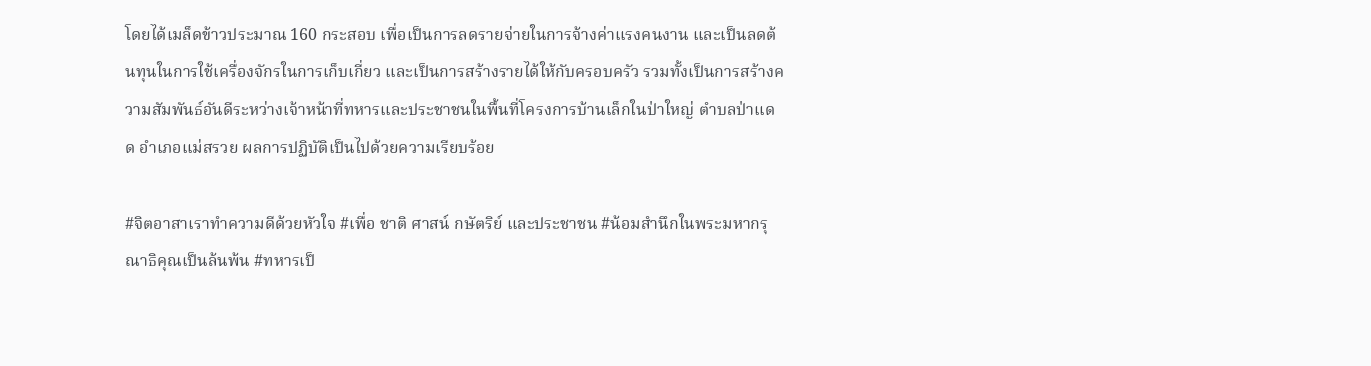โดยได้เมล็ดข้าวประมาณ 160 กระสอบ เพื่อเป็นการลดรายจ่ายในการจ้างค่าแรงคนงาน และเป็นลดต้นทุนในการใช้เครื่องจักรในการเก็บเกี่ยว และเป็นการสร้างรายได้ให้กับครอบครัว รวมทั้งเป็นการสร้างความสัมพันธ์อันดีระหว่างเจ้าหน้าที่ทหารและประชาชนในพื้นที่โครงการบ้านเล็กในป่าใหญ่ ตำบลป่าแดด อำเภอแม่สรวย ผลการปฏิบัติเป็นไปด้วยความเรียบร้อย

#จิตอาสาเราทำความดีด้วยหัวใจ #เพื่อ ชาติ ศาสน์ กษัตริย์ และประชาชน #น้อมสำนึกในพระมหากรุณาธิคุณเป็นล้นพ้น #ทหารเป็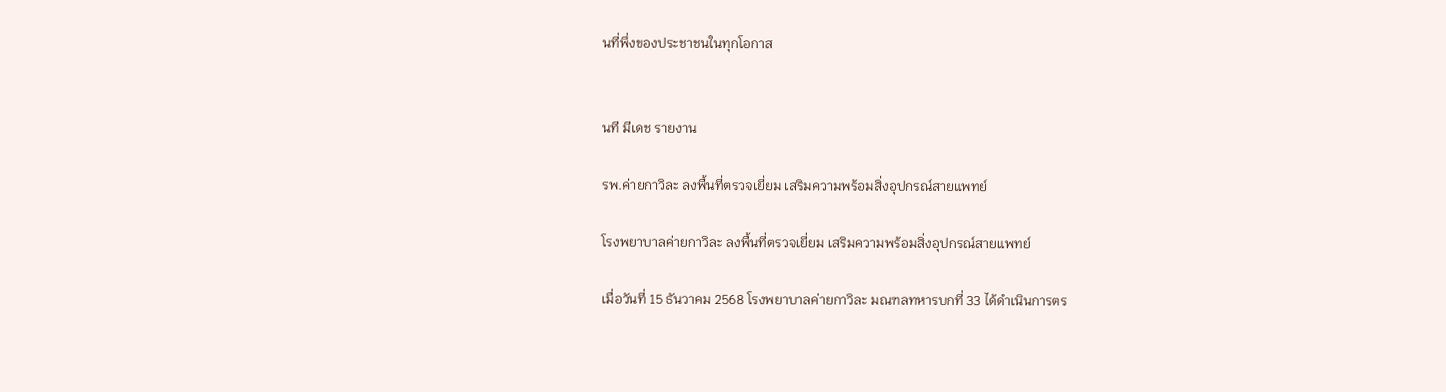นที่พึ่งของประชาชนในทุกโอกาส


นที มีเดช รายงาน

รพ.ค่ายกาวิละ ลงพื้นที่ตรวจเยี่ยม เสริมความพร้อมสิ่งอุปกรณ์สายแพทย์

โรงพยาบาลค่ายกาวิละ ลงพื้นที่ตรวจเยี่ยม เสริมความพร้อมสิ่งอุปกรณ์สายแพทย์

เมื่อวันที่ 15 ธันวาคม 2568 โรงพยาบาลค่ายกาวิละ มณฑลทหารบกที่ 33 ได้ดำเนินการตร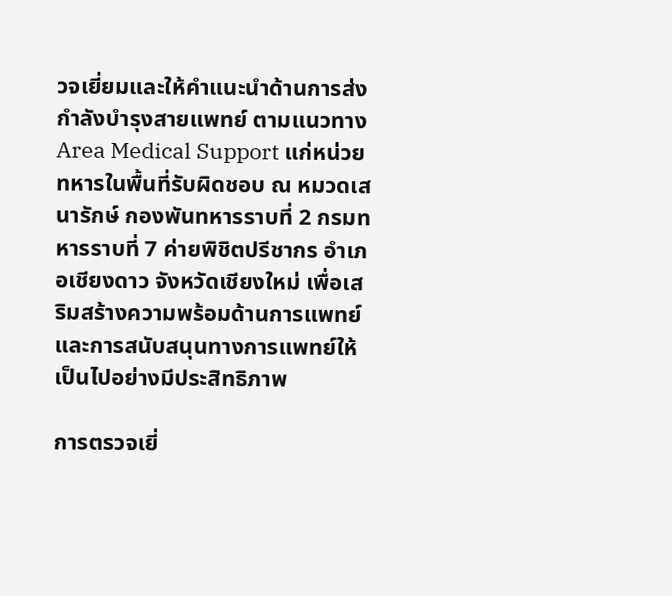วจเยี่ยมและให้คำแนะนำด้านการส่งกำลังบำรุงสายแพทย์ ตามแนวทาง Area Medical Support แก่หน่วยทหารในพื้นที่รับผิดชอบ ณ หมวดเสนารักษ์ กองพันทหารราบที่ 2 กรมทหารราบที่ 7 ค่ายพิชิตปรีชากร อำเภอเชียงดาว จังหวัดเชียงใหม่ เพื่อเสริมสร้างความพร้อมด้านการแพทย์และการสนับสนุนทางการแพทย์ให้เป็นไปอย่างมีประสิทธิภาพ

การตรวจเยี่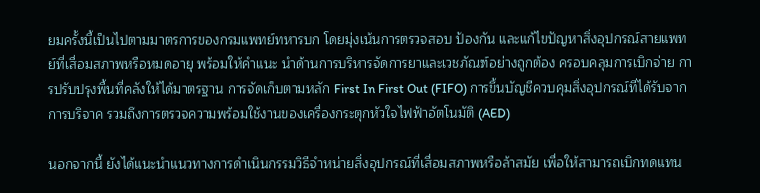ยมครั้งนี้เป็นไปตามมาตรการของกรมแพทย์ทหารบก โดยมุ่งเน้นการตรวจสอบ ป้องกัน และแก้ไขปัญหาสิ่งอุปกรณ์สายแพทย์ที่เสื่อมสภาพหรือหมดอายุ พร้อมให้คำแนะ นำด้านการบริหารจัดการยาและเวชภัณฑ์อย่างถูกต้อง ครอบคลุมการเบิกจ่าย การปรับปรุงพื้นที่คลังให้ได้มาตรฐาน การจัดเก็บตามหลัก First In First Out (FIFO) การขึ้นบัญชีควบคุมสิ่งอุปกรณ์ที่ได้รับจากการบริจาค รวมถึงการตรวจความพร้อมใช้งานของเครื่องกระตุกหัวใจไฟฟ้าอัตโนมัติ (AED)

นอกจากนี้ ยังได้แนะนำแนวทางการดำเนินกรรมวิธีจำหน่ายสิ่งอุปกรณ์ที่เสื่อมสภาพหรือล้าสมัย เพื่อให้สามารถเบิกทดแทน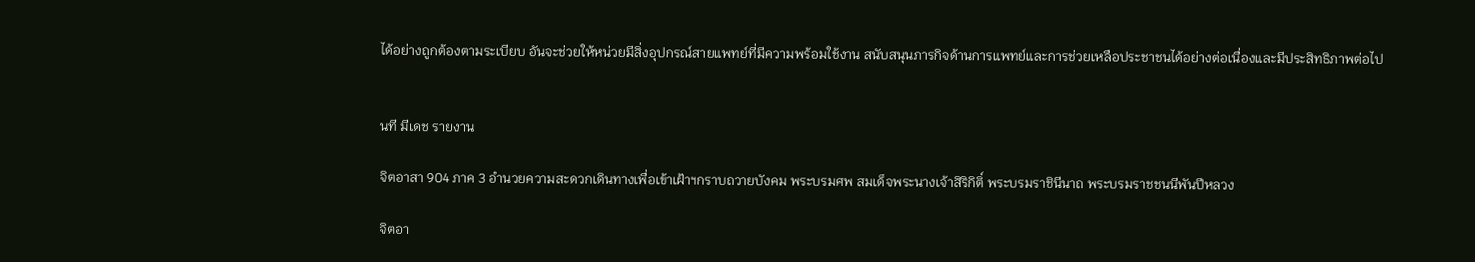ได้อย่างถูกต้องตามระเบียบ อันจะช่วยให้หน่วยมีสิ่งอุปกรณ์สายแพทย์ที่มีความพร้อมใช้งาน สนับสนุนภารกิจด้านการแพทย์และการช่วยเหลือประชาชนได้อย่างต่อเนื่องและมีประสิทธิภาพต่อไป


นที มีเดช รายงาน

จิตอาสา 904 ภาค 3 อำนวยความสะดวกเดินทางเพื่อเข้าเฝ้าฯกราบถวายบังคม พระบรมศพ สมเด็จพระนางเจ้าสิริกิติ์ พระบรมราชินีนาถ พระบรมราชชนนีพันปีหลวง

จิตอา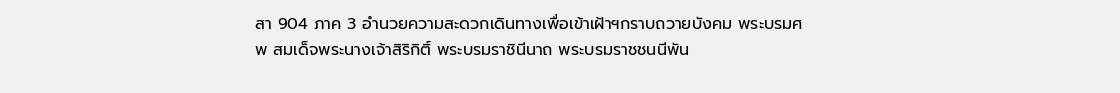สา 904 ภาค 3 อำนวยความสะดวกเดินทางเพื่อเข้าเฝ้าฯกราบถวายบังคม พระบรมศพ สมเด็จพระนางเจ้าสิริกิติ์ พระบรมราชินีนาถ พระบรมราชชนนีพัน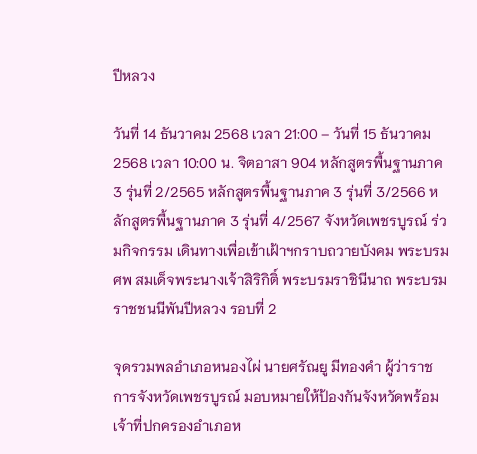ปีหลวง

วันที่ 14 ธันวาคม 2568 เวลา 21:00 – วันที่ 15 ธันวาคม 2568 เวลา 10:00 น. จิตอาสา 904 หลักสูตรพื้นฐานภาค 3 รุ่นที่ 2/2565 หลักสูตรพื้นฐานภาค 3 รุ่นที่ 3/2566 หลักสูตรพื้นฐานภาค 3 รุ่นที่ 4/2567 จังหวัดเพชรบูรณ์ ร่วมกิจกรรม เดินทางเพื่อเข้าเฝ้าฯกราบถวายบังคม พระบรมศพ สมเด็จพระนางเจ้าสิริกิติ์ พระบรมราชินีนาถ พระบรมราชชนนีพันปีหลวง รอบที่ 2

จุดรวมพลอำเภอหนองไผ่ นายศรัณยู มีทองคำ ผู้ว่าราชการจังหวัดเพชรบูรณ์ มอบหมายให้ป้องกันจังหวัดพร้อมเจ้าที่ปกครองอำเภอห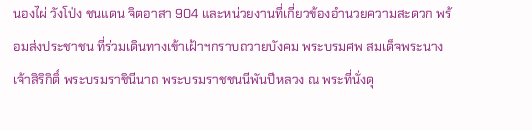นองไผ่ วังโป่ง ชนแดน จิตอาสา 904 และหน่วยงานที่เกี่ยวข้องอำนวยความสะดวก พร้อมส่งประชาชน ที่ร่วมเดินทางเข้าเฝ้าฯกราบถวายบังคม พระบรมศพ สมเด็จพระนางเจ้าสิริกิติ์ พระบรมราชินีนาถ พระบรมราชชนนีพันปีหลวง ณ พระที่นั่งดุ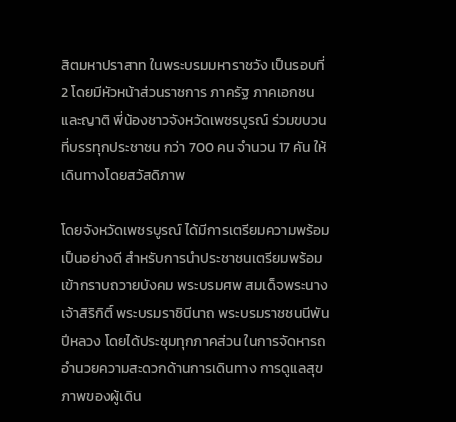สิตมหาปราสาท ในพระบรมมหาราชวัง เป็นรอบที่ 2 โดยมีหัวหน้าส่วนราชการ ภาครัฐ ภาคเอกชน และญาติ พี่น้องชาวจังหวัดเพชรบูรณ์ ร่วมขบวน ที่บรรทุกประชาชน กว่า 700 คน จำนวน 17 คัน ให้เดินทางโดยสวัสดิภาพ

โดยจังหวัดเพชรบูรณ์ ได้มีการเตรียมความพร้อมเป็นอย่างดี สำหรับการนำประชาชนเตรียมพร้อมเข้ากราบถวายบังคม พระบรมศพ สมเด็จพระนางเจ้าสิริกิติ์ พระบรมราชินีนาถ พระบรมราชชนนีพันปีหลวง โดยได้ประชุมทุกภาคส่วน ในการจัดหารถ อำนวยความสะดวกด้านการเดินทาง การดูแลสุขภาพของผู้เดิน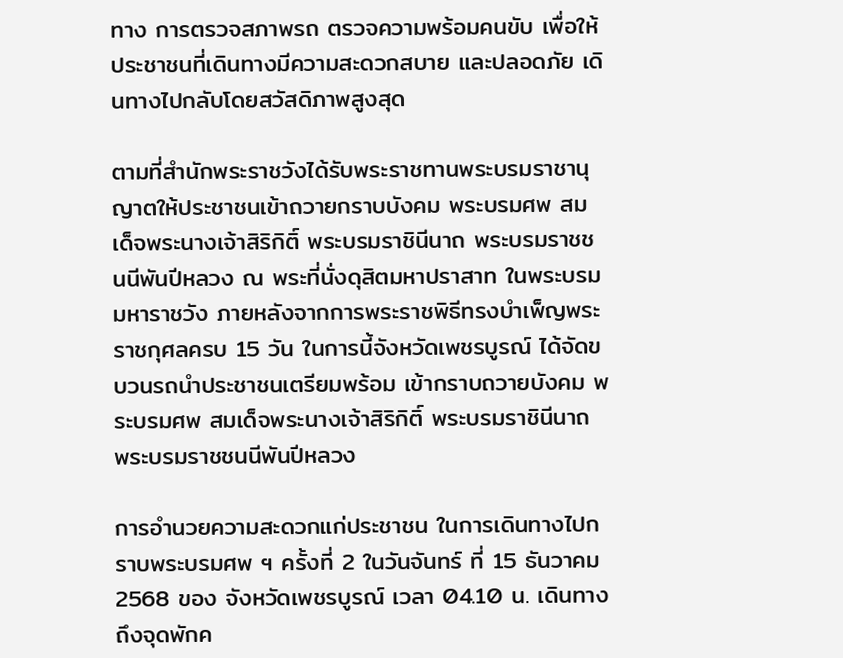ทาง การตรวจสภาพรถ ตรวจความพร้อมคนขับ เพื่อให้ประชาชนที่เดินทางมีความสะดวกสบาย และปลอดภัย เดินทางไปกลับโดยสวัสดิภาพสูงสุด

ตามที่สำนักพระราชวังได้รับพระราชทานพระบรมราชานุญาตให้ประชาชนเข้าถวายกราบบังคม พระบรมศพ สมเด็จพระนางเจ้าสิริกิติ์ พระบรมราชินีนาถ พระบรมราชชนนีพันปีหลวง ณ พระที่นั่งดุสิตมหาปราสาท ในพระบรมมหาราชวัง ภายหลังจากการพระราชพิธีทรงบำเพ็ญพระราชกุศลครบ 15 วัน ในการนี้จังหวัดเพชรบูรณ์ ได้จัดขบวนรถนำประชาชนเตรียมพร้อม เข้ากราบถวายบังคม พระบรมศพ สมเด็จพระนางเจ้าสิริกิติ์ พระบรมราชินีนาถ พระบรมราชชนนีพันปีหลวง

การอำนวยความสะดวกแก่ประชาชน ในการเดินทางไปกราบพระบรมศพ ฯ ครั้งที่ 2 ในวันจันทร์ ที่ 15 ธันวาคม 2568 ของ จังหวัดเพชรบูรณ์ เวลา 04.10 น. เดินทางถึงจุดพักค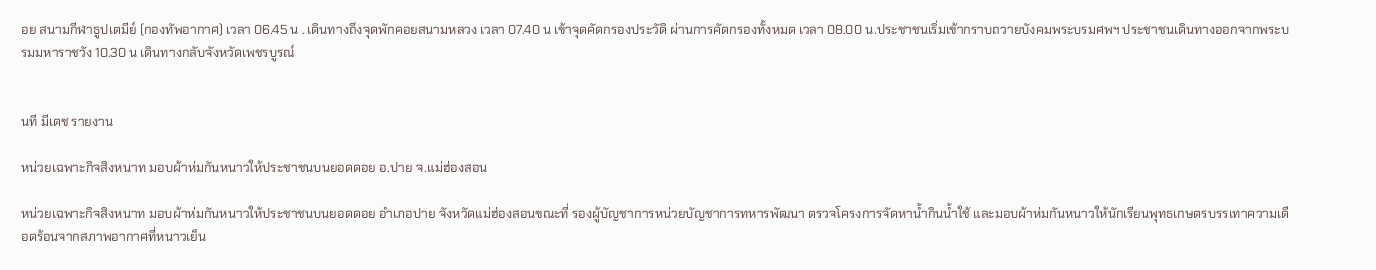อย สนามกีฬาธูปเตมีย์ (กองทัพอากาศ) เวลา 06.45 น . เดินทางถึงจุดพักคอยสนามหลวง เวลา 07.40 น เข้าจุดคัดกรองประวัติ ผ่านการคัดกรองทั้งหมด เวลา 08.00 น.ประชาชนเริ่มเข้ากราบถวายบังคมพระบรมศพฯ ประชาชนเดินทางออกจากพระบรมมหาราชวัง 10.30 น เดินทางกลับจังหวัดเพชรบูรณ์


นที มีเดช รายงาน

หน่วยเฉพาะกิจสิงหนาท มอบผ้าห่มกันหนาวให้ประชาชนบนยอดดอย อ.ปาย จ.แม่ฮ่องสอน

หน่วยเฉพาะกิจสิงหนาท มอบผ้าห่มกันหนาวให้ประชาชนบนยอดดอย อำเภอปาย จังหวัดแม่ฮ่องสอนขณะที่ รองผู้บัญชาการหน่วยบัญชาการทหารพัฒนา ตรวจโครงการจัดหาน้ำกินน้ำใช้ และมอบผ้าห่มกันหนาวให้นักเรียนพุทธเกษตรบรรเทาความเดือดร้อนจากสภาพอากาศที่หนาวเย็น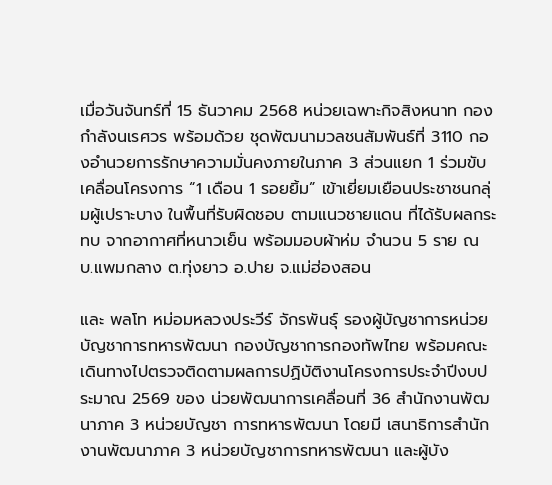เมื่อวันจันทร์ที่ 15 ธันวาคม 2568 หน่วยเฉพาะกิจสิงหนาท กองกำลังนเรศวร พร้อมด้วย ชุดพัฒนามวลชนสัมพันธ์ที่ 3110 กองอำนวยการรักษาความมั่นคงภายในภาค 3 ส่วนแยก 1 ร่วมขับเคลื่อนโครงการ “1 เดือน 1 รอยยิ้ม” เข้าเยี่ยมเยือนประชาชนกลุ่มผู้เปราะบาง ในพื้นที่รับผิดชอบ ตามแนวชายแดน ที่ได้รับผลกระทบ จากอากาศที่หนาวเย็น พร้อมมอบผ้าห่ม จำนวน 5 ราย ณ บ.แพมกลาง ต.ทุ่งยาว อ.ปาย จ.แม่ฮ่องสอน

และ พลโท หม่อมหลวงประวีร์ จักรพันธุ์ รองผู้บัญชาการหน่วยบัญชาการทหารพัฒนา กองบัญชาการกองทัพไทย พร้อมคณะ เดินทางไปตรวจติดตามผลการปฏิบัติงานโครงการประจำปีงบประมาณ 2569 ของ น่วยพัฒนาการเคลื่อนที่ 36 สำนักงานพัฒนาภาค 3 หน่วยบัญชา การทหารพัฒนา โดยมี เสนาธิการสำนักงานพัฒนาภาค 3 หน่วยบัญชาการทหารพัฒนา และผู้บัง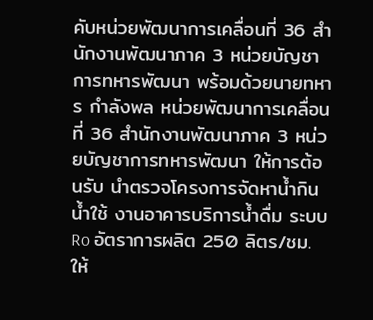คับหน่วยพัฒนาการเคลื่อนที่ 36 สำนักงานพัฒนาภาค 3 หน่วยบัญชาการทหารพัฒนา พร้อมด้วยนายทหาร กำลังพล หน่วยพัฒนาการเคลื่อนที่ 36 สำนักงานพัฒนาภาค 3 หน่วยบัญชาการทหารพัฒนา ให้การต้อนรับ นำตรวจโครงการจัดหาน้ำกินน้ำใช้ งานอาคารบริการน้ำดื่ม ระบบ Ro อัตราการผลิต 250 ลิตร/ชม. ให้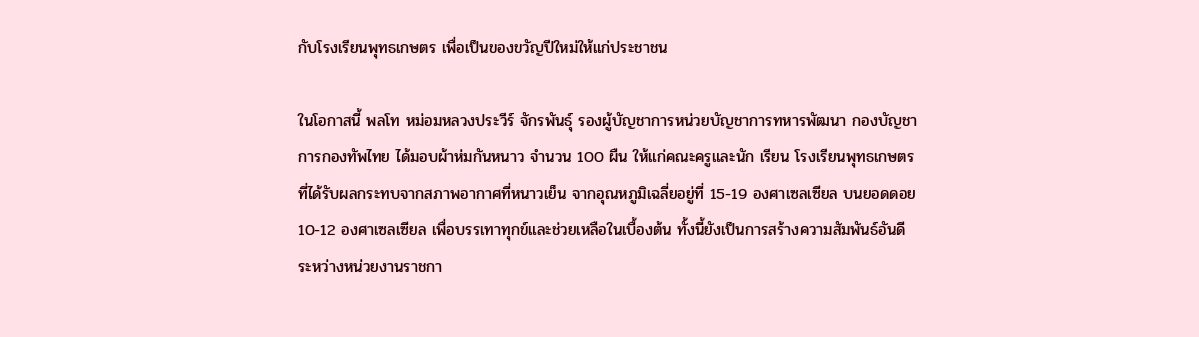กับโรงเรียนพุทธเกษตร เพื่อเป็นของขวัญปีใหม่ให้แก่ประชาชน

ในโอกาสนี้ พลโท หม่อมหลวงประวีร์ จักรพันธุ์ รองผู้บัญชาการหน่วยบัญชาการทหารพัฒนา กองบัญชาการกองทัพไทย ได้มอบผ้าห่มกันหนาว จำนวน 100 ผืน ให้แก่คณะครูและนัก เรียน โรงเรียนพุทธเกษตร ที่ได้รับผลกระทบจากสภาพอากาศที่หนาวเย็น จากอุณหภูมิเฉลี่ยอยู่ที่ 15-19 องศาเซลเซียล บนยอดดอย 10-12 องศาเซลเซียล เพื่อบรรเทาทุกข์และช่วยเหลือในเบื้องต้น ทั้งนี้ยังเป็นการสร้างความสัมพันธ์อันดีระหว่างหน่วยงานราชกา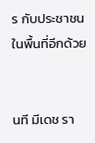ร กับประชาชนในพื้นที่อีกด้วย


นที มีเดช รา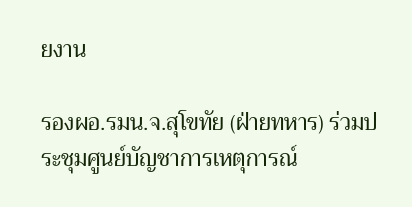ยงาน

รองผอ.รมน.จ.สุโขทัย (ฝ่ายทหาร) ร่วมประชุมศูนย์บัญชาการเหตุการณ์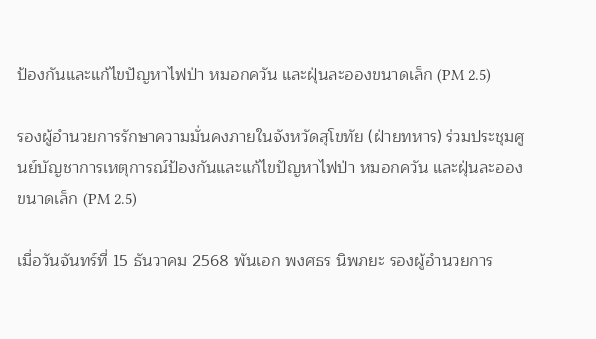ป้องกันและแก้ไขปัญหาไฟป่า หมอกควัน และฝุ่นละอองขนาดเล็ก (PM 2.5)

รองผู้อำนวยการรักษาความมั่นคงภายในจังหวัดสุโขทัย (ฝ่ายทหาร) ร่วมประชุมศูนย์บัญชาการเหตุการณ์ป้องกันและแก้ไขปัญหาไฟป่า หมอกควัน และฝุ่นละอองขนาดเล็ก (PM 2.5)

เมื่อวันจันทร์ที่ 15 ธันวาคม 2568 พันเอก พงศธร นิพภยะ รองผู้อำนวยการ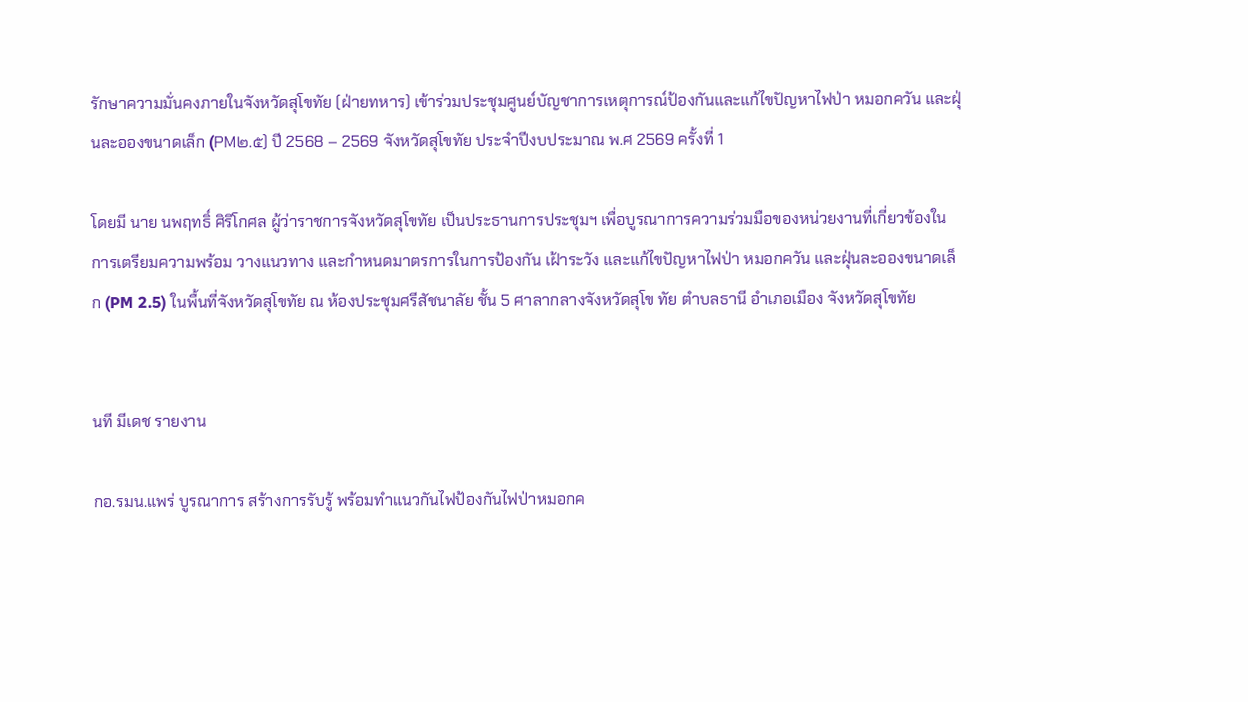รักษาความมั่นคงภายในจังหวัดสุโขทัย (ฝ่ายทหาร) เข้าร่วมประชุมศูนย์บัญชาการเหตุการณ์ป้องกันและแก้ไขปัญหาไฟป่า หมอกควัน และฝุ่นละอองขนาดเล็ก (PM๒.๕) ปี 2568 – 2569 จังหวัดสุโขทัย ประจำปีงบประมาณ พ.ศ 2569 ครั้งที่ 1

โดยมี นาย นพฤทธิ์ ศิริโกศล ผู้ว่าราชการจังหวัดสุโขทัย เป็นประธานการประชุมฯ เพื่อบูรณาการความร่วมมือของหน่วยงานที่เกี่ยวข้องในการเตรียมความพร้อม วางแนวทาง และกำหนดมาตรการในการป้องกัน เฝ้าระวัง และแก้ไขปัญหาไฟป่า หมอกควัน และฝุ่นละอองขนาดเล็ก (PM 2.5) ในพื้นที่จังหวัดสุโขทัย ณ ห้องประชุมศรีสัชนาลัย ชั้น 5 ศาลากลางจังหวัดสุโข ทัย ตำบลธานี อำเภอเมือง จังหวัดสุโขทัย


นที มีเดช รายงาน

กอ.รมน.แพร่ บูรณาการ สร้างการรับรู้ พร้อมทำแนวกันไฟป้องกันไฟป่าหมอกค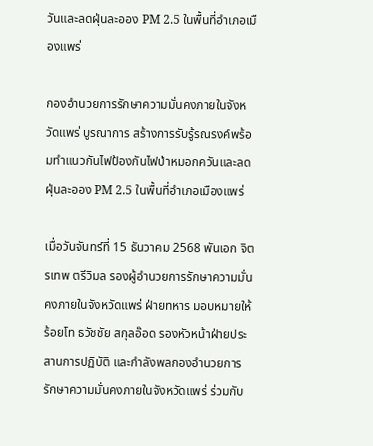วันและลดฝุ่นละออง PM 2.5 ในพื้นที่อำเภอเมืองแพร่

กองอำนวยการรักษาความมั่นคงภายในจังหวัดแพร่ บูรณาการ สร้างการรับรู้รณรงค์พร้อมทำแนวกันไฟป้องกันไฟป่าหมอกควันและลดฝุ่นละออง PM 2.5 ในพื้นที่อำเภอเมืองแพร่

เมื่อวันจันทร์ที่ 15 ธันวาคม 2568 พันเอก จิตรเทพ ตรีวิมล รองผู้อำนวยการรักษาความมั่น คงภายในจังหวัดแพร่ ฝ่ายทหาร มอบหมายให้ ร้อยโท ธวัชชัย สกุลอ๊อด รองหัวหน้าฝ่ายประสานการปฏิบัติ และกำลังพลกองอำนวยการรักษาความมั่นคงภายในจังหวัดแพร่ ร่วมกับ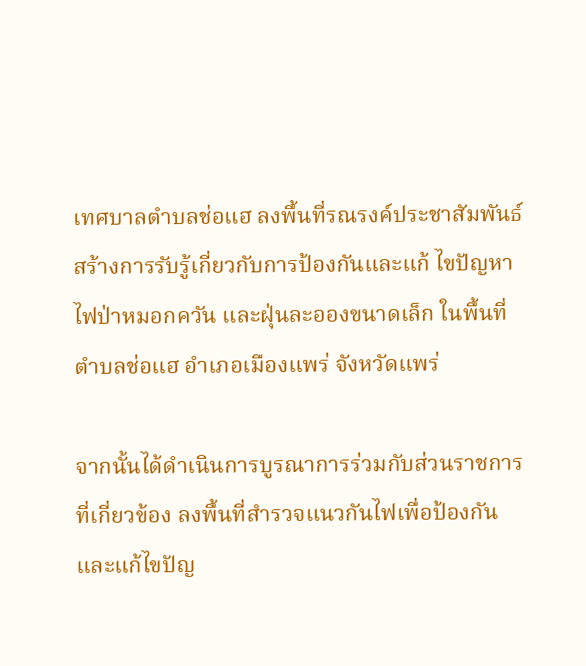เทศบาลตำบลช่อแฮ ลงพื้นที่รณรงค์ประชาสัมพันธ์ สร้างการรับรู้เกี่ยวกับการป้องกันและแก้ ไขปัญหาไฟป่าหมอกควัน และฝุ่นละอองขนาดเล็ก ในพื้นที่ ตำบลช่อแฮ อำเภอเมืองแพร่ จังหวัดแพร่

จากนั้นได้ดำเนินการบูรณาการร่วมกับส่วนราชการที่เกี่ยวข้อง ลงพื้นที่สำรวจแนวกันไฟเพื่อป้องกันและแก้ไขปัญ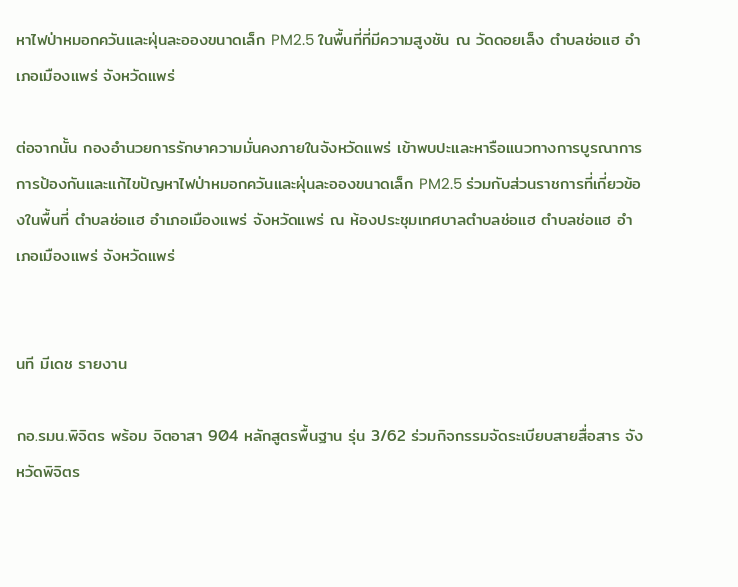หาไฟป่าหมอกควันและฝุ่นละอองขนาดเล็ก PM2.5 ในพื้นที่ที่มีความสูงชัน ณ วัดดอยเล็ง ตำบลช่อแฮ อำเภอเมืองแพร่ จังหวัดแพร่

ต่อจากนั้น กองอำนวยการรักษาความมั่นคงภายในจังหวัดแพร่ เข้าพบปะและหารือแนวทางการบูรณาการการป้องกันและแก้ไขปัญหาไฟป่าหมอกควันและฝุ่นละอองขนาดเล็ก PM2.5 ร่วมกับส่วนราชการที่เกี่ยวข้องในพื้นที่ ตำบลช่อแฮ อำเภอเมืองแพร่ จังหวัดแพร่ ณ ห้องประชุมเทศบาลตำบลช่อแฮ ตำบลช่อแฮ อำเภอเมืองแพร่ จังหวัดแพร่


นที มีเดช รายงาน

กอ.รมน.พิจิตร พร้อม จิตอาสา 904 หลักสูตรพื้นฐาน รุ่น 3/62 ร่วมกิจกรรมจัดระเบียบสายสื่อสาร จังหวัดพิจิตร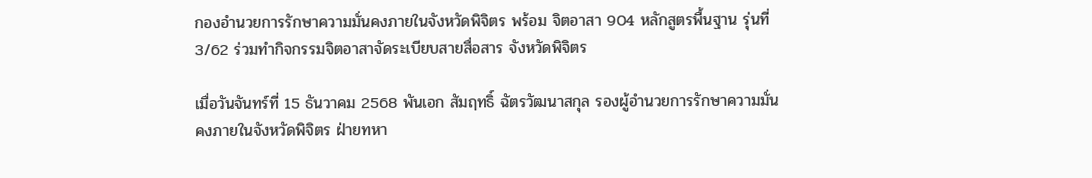กองอำนวยการรักษาความมั่นคงภายในจังหวัดพิจิตร พร้อม จิตอาสา 904 หลักสูตรพื้นฐาน รุ่นที่ 3/62 ร่วมทำกิจกรรมจิตอาสาจัดระเบียบสายสื่อสาร จังหวัดพิจิตร

เมื่อวันจันทร์ที่ 15 ธันวาคม 2568 พันเอก สัมฤทธิ์ ฉัตรวัฒนาสกุล รองผู้อำนวยการรักษาความมั่นคงภายในจังหวัดพิจิตร ฝ่ายทหา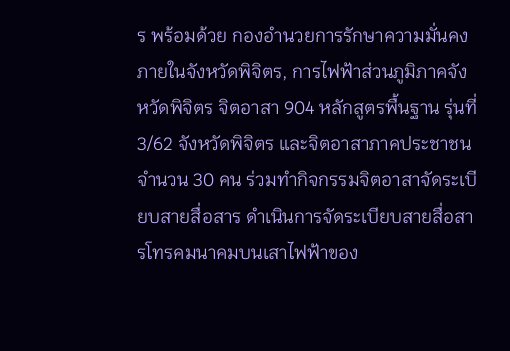ร พร้อมด้วย กองอำนวยการรักษาความมั่นคงภายในจังหวัดพิจิตร, การไฟฟ้าส่วนภูมิภาคจังหวัดพิจิตร จิตอาสา 904 หลักสูตรพื้นฐาน รุ่นที่ 3/62 จังหวัดพิจิตร และจิตอาสาภาคประชาชน จำนวน 30 คน ร่วมทำกิจกรรมจิตอาสาจัดระเบียบสายสื่อสาร ดำเนินการจัดระเบียบสายสื่อสารโทรคมนาคมบนเสาไฟฟ้าของ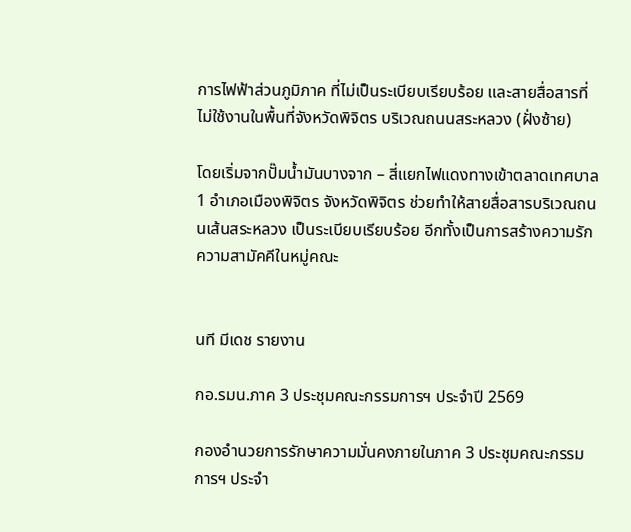การไฟฟ้าส่วนภูมิภาค ที่ไม่เป็นระเบียบเรียบร้อย และสายสื่อสารที่ไม่ใช้งานในพื้นที่จังหวัดพิจิตร บริเวณถนนสระหลวง (ฝั่งซ้าย)

โดยเริ่มจากปั๊มน้ำมันบางจาก – สี่แยกไฟแดงทางเข้าตลาดเทศบาล 1 อำเภอเมืองพิจิตร จังหวัดพิจิตร ช่วยทำให้สายสื่อสารบริเวณถนนเส้นสระหลวง เป็นระเบียบเรียบร้อย อีกทั้งเป็นการสร้างความรักความสามัคคีในหมู่คณะ


นที มีเดช รายงาน

กอ.รมน.ภาค 3 ประชุมคณะกรรมการฯ ประจำปี 2569

กองอำนวยการรักษาความมั่นคงภายในภาค 3 ประชุมคณะกรรมการฯ ประจำ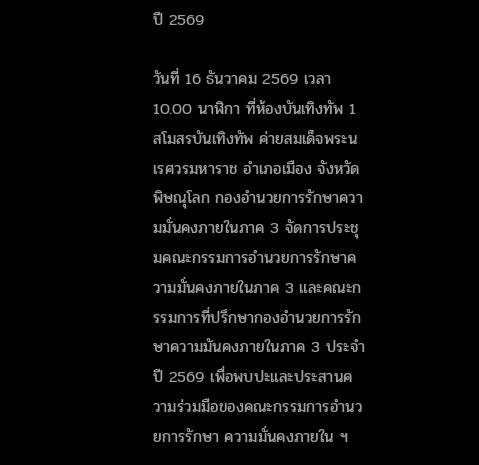ปี 2569

วันที่ 16 ธันวาคม 2569 เวลา 10.00 นาฬิกา ที่ห้องบันเทิงทัพ 1 สโมสรบันเทิงทัพ ค่ายสมเด็จพระนเรศวรมหาราช อำเภอเมือง จังหวัดพิษณุโลก กองอำนวยการรักษาความมั่นคงภายในภาค 3 จัดการประชุมคณะกรรมการอำนวยการรักษาความมั่นคงภายในภาค 3 และคณะกรรมการที่ปรึกษากองอำนวยการรักษาความมันคงภายในภาค 3 ประจำปี 2569 เพื่อพบปะและประสานความร่วมมือของคณะกรรมการอำนวยการรักษา ความมั่นคงภายใน ฯ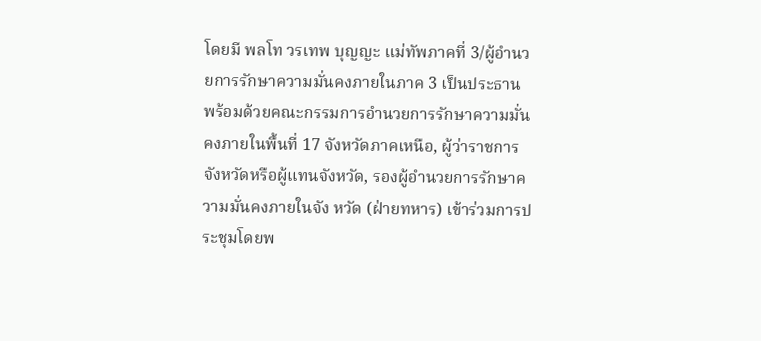โดยมี พลโท วรเทพ บุญญะ แม่ทัพภาคที่ 3/ผู้อำนวยการรักษาความมั่นคงภายในภาค 3 เป็นประธาน พร้อมด้วยคณะกรรมการอำนวยการรักษาความมั่นคงภายในพื้นที่ 17 จังหวัดภาคเหนือ, ผู้ว่าราชการจังหวัดหรือผู้แทนจังหวัด, รองผู้อำนวยการรักษาความมั่นคงภายในจัง หวัด (ฝ่ายทหาร) เข้าร่วมการประชุมโดยพ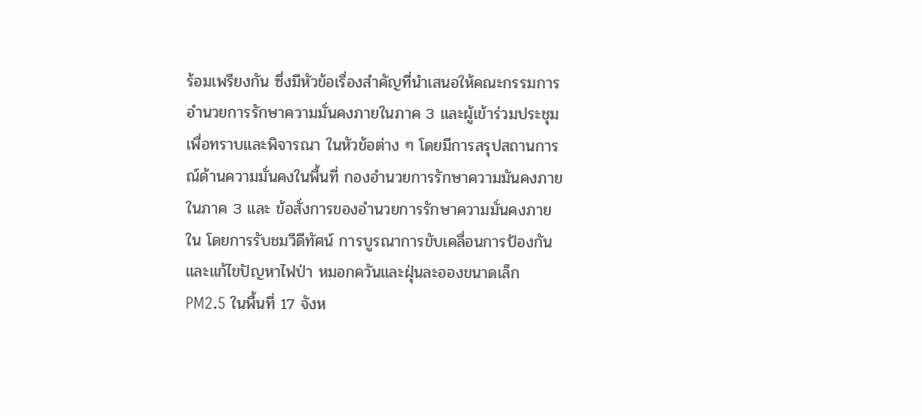ร้อมเพรียงกัน ซึ่งมีหัวข้อเรื่องสำคัญที่นำเสนอให้คณะกรรมการอำนวยการรักษาความมั่นคงภายในภาค 3 และผู้เข้าร่วมประชุม เพื่อทราบและพิจารณา ในหัวข้อต่าง ๆ โดยมีการสรุปสถานการณ์ด้านความมั่นคงในพื้นที่ กองอำนวยการรักษาความมันคงภายในภาค 3 และ ข้อสั่งการของอำนวยการรักษาความมั่นคงภายใน โดยการรับชมวีดีทัศน์ การบูรณาการขับเคลื่อนการป้องกันและแก้ไขปัญหาไฟป่า หมอกควันและฝุ่นละอองขนาดเล็ก PM2.5 ในพื้นที่ 17 จังห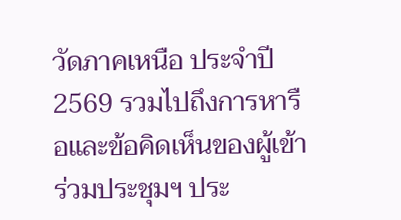วัดภาคเหนือ ประจำปี 2569 รวมไปถึงการหารือและข้อคิดเห็นของผู้เข้าร่วมประชุมฯ ประ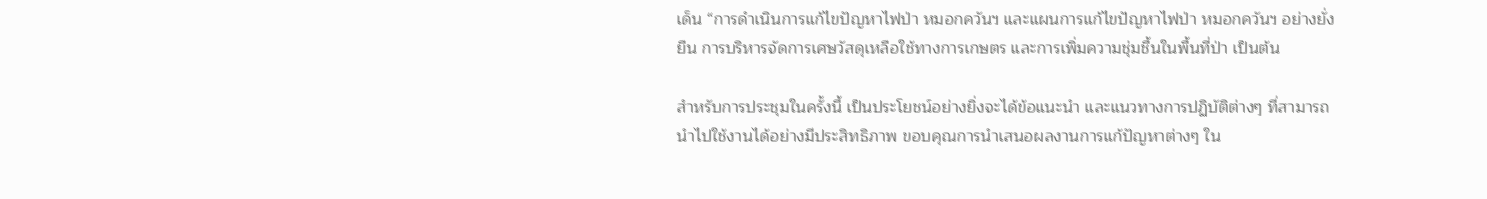เด็น “การดำเนินการแก้ไขปัญหาไฟป่า หมอกควันฯ และแผนการแก้ไขปัญหาไฟป่า หมอกควันฯ อย่างยั่งยืน การบริหารจัดการเศษวัสดุเหลือใช้ทางการเกษตร และการเพิ่มความชุ่มชื้นในพื้นที่ป่า เป็นต้น

สำหรับการประชุมในครั้งนี้ เป็นประโยชน์อย่างยิ่งจะได้ข้อแนะนำ และแนวทางการปฏิบัติต่างๆ ที่สามารถนำไปใช้งานได้อย่างมีประสิทธิภาพ ขอบคุณการนำเสนอผลงานการแก้ปัญหาต่างๆ ใน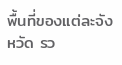พื้นที่ของแต่ละจังหวัด รว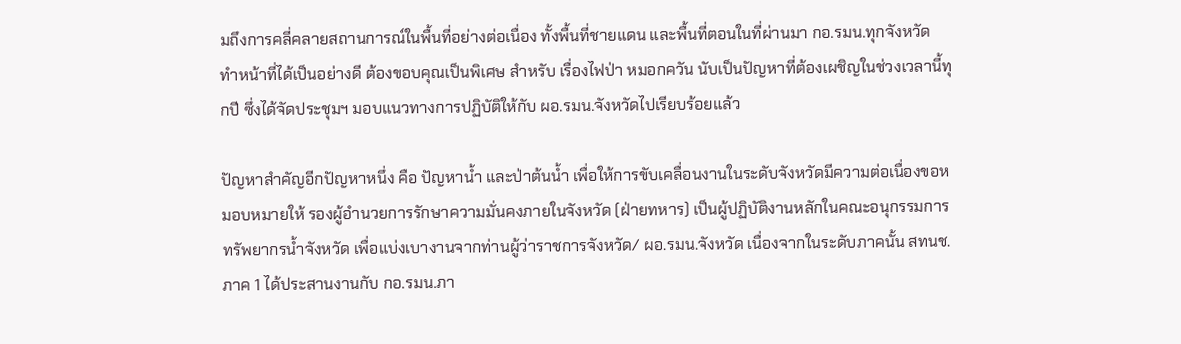มถึงการคลี่คลายสถานการณ์ในพื้นที่อย่างต่อเนื่อง ทั้งพื้นที่ชายแดน และพื้นที่ตอนในที่ผ่านมา กอ.รมน.ทุกจังหวัด ทำหน้าที่ได้เป็นอย่างดี ต้องขอบคุณเป็นพิเศษ สำหรับ เรื่องไฟป่า หมอกควัน นับเป็นปัญหาที่ต้องเผชิญในช่วงเวลานี้ทุกปี ซึ่งได้จัดประชุมฯ มอบแนวทางการปฏิบัติให้กับ ผอ.รมน.จังหวัดไปเรียบร้อยแล้ว

ปัญหาสำคัญอีกปัญหาหนึ่ง คือ ปัญหาน้ำ และป่าต้นน้ำ เพื่อให้การขับเคลื่อนงานในระดับจังหวัดมีความต่อเนื่องขอหมอบหมายให้ รองผู้อำนวยการรักษาความมั่นคงภายในจังหวัด (ฝ่ายทหาร) เป็นผู้ปฏิบัติงานหลักในคณะอนุกรรมการทรัพยากรน้ำจังหวัด เพื่อแบ่งเบางานจากท่านผู้ว่าราชการจังหวัด/ ผอ.รมน.จังหวัด เนื่องจากในระดับภาคนั้น สทนช.ภาค 1 ได้ประสานงานกับ กอ.รมน.ภา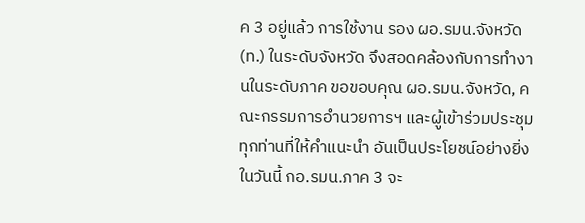ค 3 อยู่แล้ว การใช้งาน รอง ผอ.รมน.จังหวัด (ท.) ในระดับจังหวัด จึงสอดคล้องกับการทำงานในระดับภาค ขอขอบคุณ ผอ.รมน.จังหวัด, คณะกรรมการอำนวยการฯ และผู้เข้าร่วมประชุมทุกท่านที่ให้คำแนะนำ อันเป็นประโยชน์อย่างยิ่งในวันนี้ กอ.รมน.ภาค 3 จะ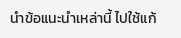นำข้อแนะนำเหล่านี้ ไปใช้แก้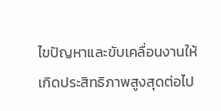ไขปัญหาและขับเคลื่อนงานให้เกิดประสิทธิภาพสูงสุดต่อไป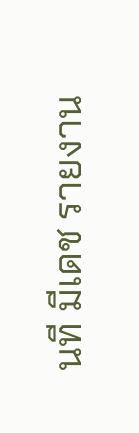นที มีเดช รายงาน